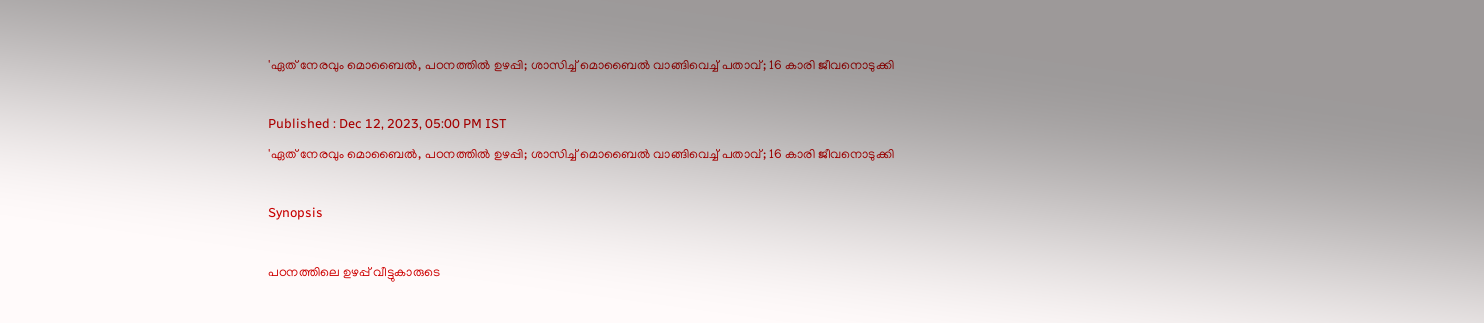'ഏത് നേരവും മൊബൈൽ, പഠനത്തിൽ ഉഴപ്പി; ശാസിച്ച് മൊബൈൽ വാങ്ങിവെച്ച് പതാവ്; 16 കാരി ജീവനൊടുക്കി

Published : Dec 12, 2023, 05:00 PM IST
'ഏത് നേരവും മൊബൈൽ, പഠനത്തിൽ ഉഴപ്പി; ശാസിച്ച് മൊബൈൽ വാങ്ങിവെച്ച് പതാവ്; 16 കാരി ജീവനൊടുക്കി

Synopsis

പഠനത്തിലെ ഉഴപ്പ് വീട്ടുകാരുടെ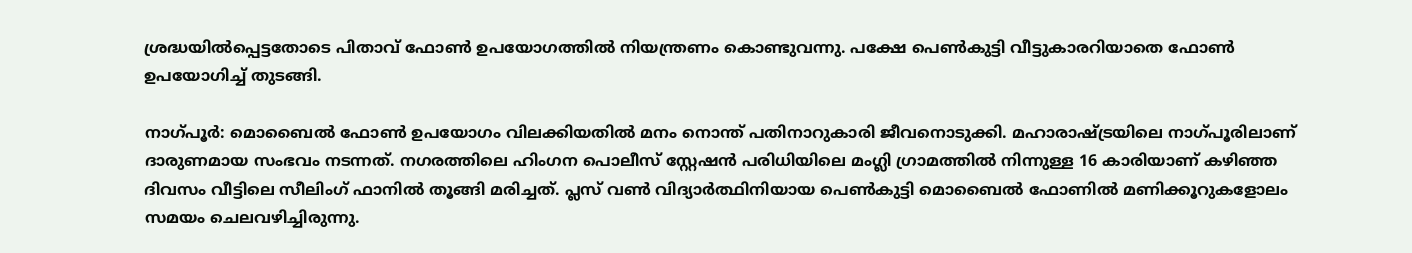ശ്രദ്ധയിൽപ്പെട്ടതോടെ പിതാവ് ഫോൺ ഉപയോഗത്തിൽ നിയന്ത്രണം കൊണ്ടുവന്നു. പക്ഷേ പെൺകുട്ടി വീട്ടുകാരറിയാതെ ഫോൺ ഉപയോഗിച്ച് തുടങ്ങി.

നാഗ്പൂർ: മൊബൈൽ ഫോൺ ഉപയോഗം വിലക്കിയതിൽ മനം നൊന്ത് പതിനാറുകാരി ജീവനൊടുക്കി. മഹാരാഷ്ട്രയിലെ നാഗ്പൂരിലാണ് ദാരുണമായ സംഭവം നടന്നത്. നഗരത്തിലെ ഹിംഗന പൊലീസ് സ്റ്റേഷൻ പരിധിയിലെ മംഗ്ലി ഗ്രാമത്തിൽ നിന്നുള്ള 16 കാരിയാണ് കഴിഞ്ഞ ദിവസം വീട്ടിലെ സീലിംഗ് ഫാനിൽ തൂങ്ങി മരിച്ചത്. പ്ലസ് വൺ വിദ്യാർത്ഥിനിയായ പെൺകുട്ടി മൊബൈൽ ഫോണിൽ മണിക്കൂറുകളോലം സമയം ചെലവഴിച്ചിരുന്നു.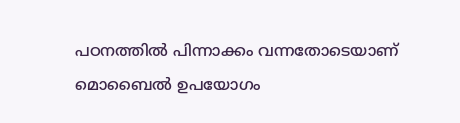പഠനത്തിൽ പിന്നാക്കം വന്നതോടെയാണ് മൊബൈൽ ഉപയോഗം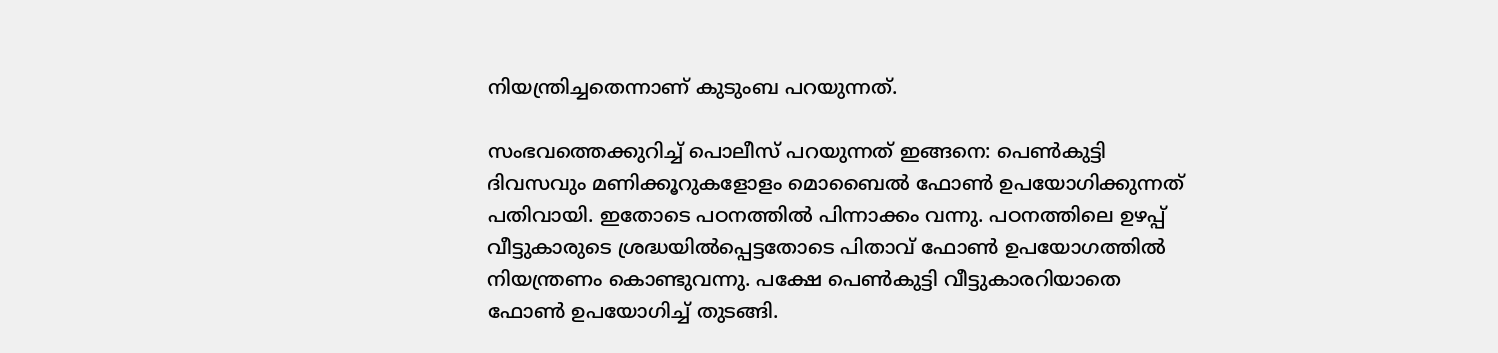നിയന്ത്രിച്ചതെന്നാണ് കുടുംബ പറയുന്നത്.

സംഭവത്തെക്കുറിച്ച് പൊലീസ് പറയുന്നത് ഇങ്ങനെ: പെൺകുട്ടി ദിവസവും മണിക്കൂറുകളോളം മൊബൈൽ ഫോൺ ഉപയോഗിക്കുന്നത് പതിവായി. ഇതോടെ പഠനത്തിൽ പിന്നാക്കം വന്നു. പഠനത്തിലെ ഉഴപ്പ് വീട്ടുകാരുടെ ശ്രദ്ധയിൽപ്പെട്ടതോടെ പിതാവ് ഫോൺ ഉപയോഗത്തിൽ നിയന്ത്രണം കൊണ്ടുവന്നു. പക്ഷേ പെൺകുട്ടി വീട്ടുകാരറിയാതെ ഫോൺ ഉപയോഗിച്ച് തുടങ്ങി.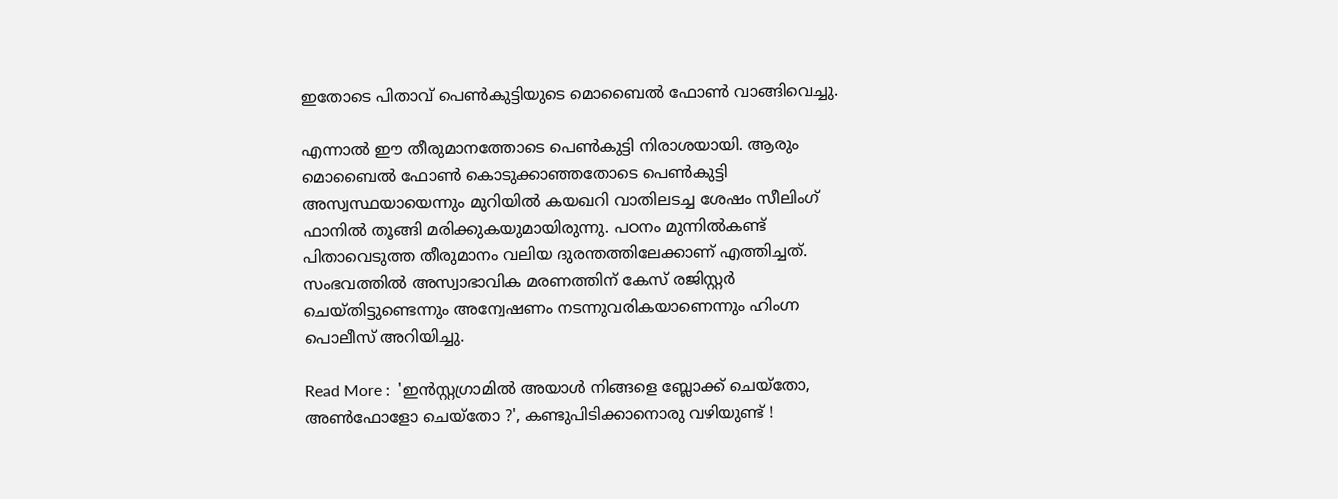ഇതോടെ പിതാവ് പെൺകുട്ടിയുടെ മൊബൈൽ ഫോൺ വാങ്ങിവെച്ചു.

എന്നാൽ ഈ തീരുമാനത്തോടെ പെൺകുട്ടി നിരാശയായി. ആരും മൊബൈൽ ഫോൺ കൊടുക്കാഞ്ഞതോടെ പെൺകുട്ടി അസ്വസ്ഥയായെന്നും മുറിയിൽ കയഖറി വാതിലടച്ച ശേഷം സീലിംഗ് ഫാനിൽ തൂങ്ങി മരിക്കുകയുമായിരുന്നു. പഠനം മുന്നിൽകണ്ട് പിതാവെടുത്ത തീരുമാനം വലിയ ദുരന്തത്തിലേക്കാണ് എത്തിച്ചത്. സംഭവത്തിൽ അസ്വാഭാവിക മരണത്തിന് കേസ് രജിസ്റ്റർ ചെയ്തിട്ടുണ്ടെന്നും അന്വേഷണം നടന്നുവരികയാണെന്നും ഹിംഗ്ന പൊലീസ് അറിയിച്ചു.

Read More :  'ഇൻസ്റ്റഗ്രാമിൽ അയാൾ നിങ്ങളെ ബ്ലോക്ക് ചെയ്തോ, അൺഫോളോ ചെയ്തോ ?', കണ്ടുപിടിക്കാനൊരു വഴിയുണ്ട് !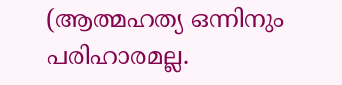(ആത്മഹത്യ ഒന്നിനും പരിഹാരമല്ല.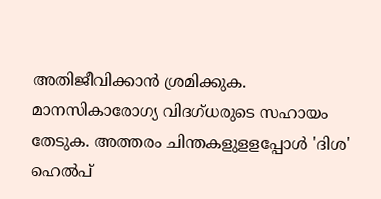അതിജീവിക്കാൻ ശ്രമിക്കുക. മാനസികാരോഗ്യ വിദഗ്ധരുടെ സഹായം തേടുക. അത്തരം ചിന്തകളുളളപ്പോള്‍ 'ദിശ' ഹെല്‍പ്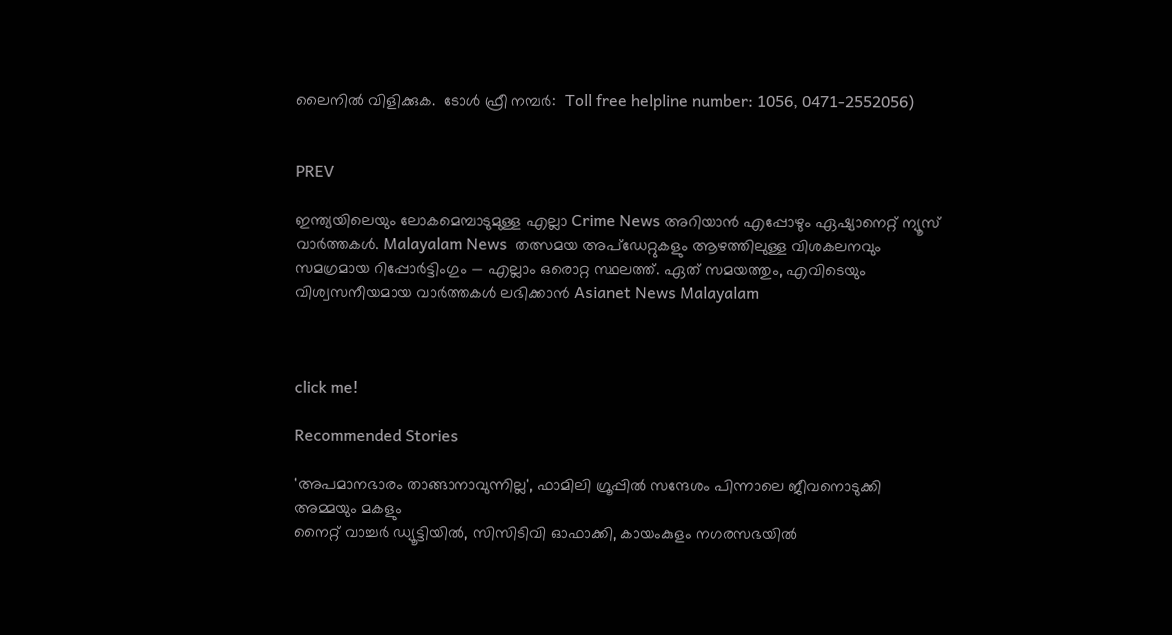ലൈനില്‍ വിളിക്കുക.  ടോള്‍ ഫ്രീ നമ്പര്‍:  Toll free helpline number: 1056, 0471-2552056)


PREV

ഇന്ത്യയിലെയും ലോകമെമ്പാടുമുള്ള എല്ലാ Crime News അറിയാൻ എപ്പോഴും ഏഷ്യാനെറ്റ് ന്യൂസ് വാർത്തകൾ. Malayalam News  തത്സമയ അപ്‌ഡേറ്റുകളും ആഴത്തിലുള്ള വിശകലനവും സമഗ്രമായ റിപ്പോർട്ടിംഗും — എല്ലാം ഒരൊറ്റ സ്ഥലത്ത്. ഏത് സമയത്തും, എവിടെയും വിശ്വസനീയമായ വാർത്തകൾ ലഭിക്കാൻ Asianet News Malayalam



click me!

Recommended Stories

'അപമാനഭാരം താങ്ങാനാവുന്നില്ല', ഫാമിലി ഗ്രൂപ്പിൽ സന്ദേശം പിന്നാലെ ജീവനൊടുക്കി അമ്മയും മകളും
നൈറ്റ് വാച്ചർ ഡ്യൂട്ടിയിൽ, സിസിടിവി ഓഫാക്കി, കായംകുളം നഗരസഭയിൽ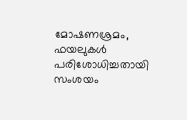മോഷണശ്രമം, ഫയലുകൾ പരിശോധിച്ചതായി സംശയം